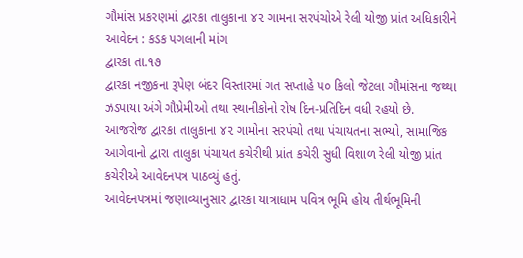ગૌમાંસ પ્રકરણમાં દ્વારકા તાલુકાના ૪૨ ગામના સરપંચોએ રેલી યોજી પ્રાંત અધિકારીને આવેદન : કડક પગલાની માંગ
દ્વારકા તા.૧૭
દ્વારકા નજીકના રૂપેણ બંદર વિસ્તારમાં ગત સપ્તાહે ૫૦ કિલો જેટલા ગૌમાંસના જથ્થા ઝડપાયા અંગે ગૌપ્રેમીઓ તથા સ્થાનીકોનો રોષ દિન-પ્રતિદિન વધી રહયો છે. આજરોજ દ્વારકા તાલુકાના ૪૨ ગામોના સરપંચો તથા પંચાયતના સભ્યો, સામાજિક આગેવાનો દ્વારા તાલુકા પંચાયત કચેરીથી પ્રાંત કચેરી સુધી વિશાળ રેલી યોજી પ્રાંત કચેરીએ આવેદનપત્ર પાઠવ્યું હતું.
આવેદનપત્રમાં જણાવ્યાનુસાર દ્વારકા યાત્રાધામ પવિત્ર ભૂમિ હોય તીર્થભૂમિની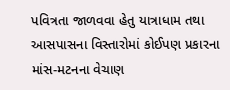પવિત્રતા જાળવવા હેતુ યાત્રાધામ તથા આસપાસના વિસ્તારોમાં કોઈપણ પ્રકારના માંસ-મટનના વેચાણ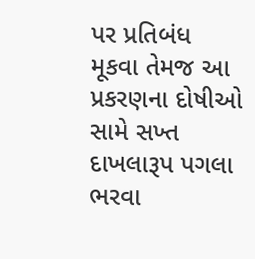પર પ્રતિબંધ મૂકવા તેમજ આ પ્રકરણના દોષીઓ સામે સખ્ત દાખલારૂપ પગલા ભરવા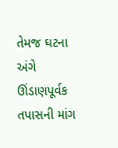તેમજ ઘટના અંગે ઊંડાણપૂર્વક તપાસની માંગ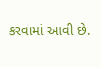કરવામાં આવી છે.